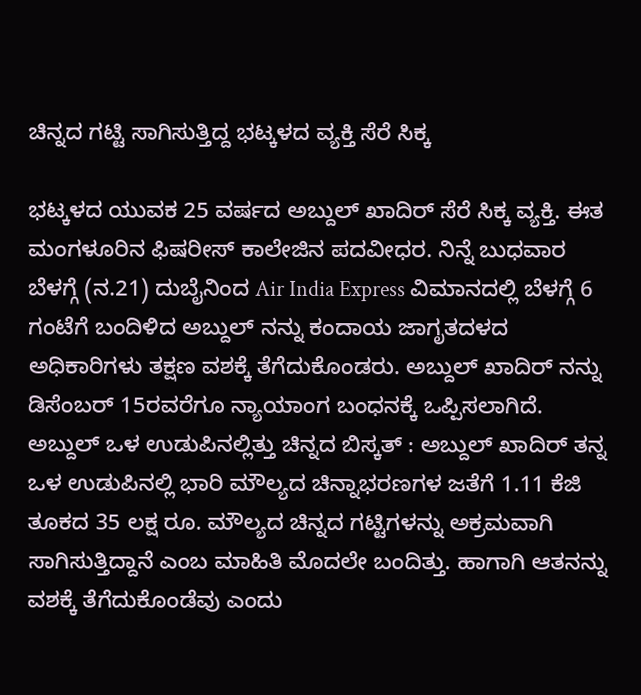ಚಿನ್ನದ ಗಟ್ಟಿ ಸಾಗಿಸುತ್ತಿದ್ದ ಭಟ್ಕಳದ ವ್ಯಕ್ತಿ ಸೆರೆ ಸಿಕ್ಕ

ಭಟ್ಕಳದ ಯುವಕ 25 ವರ್ಷದ ಅಬ್ದುಲ್ ಖಾದಿರ್ ಸೆರೆ ಸಿಕ್ಕ ವ್ಯಕ್ತಿ. ಈತ ಮಂಗಳೂರಿನ ಫಿಷರೀಸ್ ಕಾಲೇಜಿನ ಪದವೀಧರ. ನಿನ್ನೆ ಬುಧವಾರ ಬೆಳಗ್ಗೆ (ನ.21) ದುಬೈನಿಂದ Air India Express ವಿಮಾನದಲ್ಲಿ ಬೆಳಗ್ಗೆ 6 ಗಂಟೆಗೆ ಬಂದಿಳಿದ ಅಬ್ದುಲ್ ನನ್ನು ಕಂದಾಯ ಜಾಗೃತದಳದ ಅಧಿಕಾರಿಗಳು ತಕ್ಷಣ ವಶಕ್ಕೆ ತೆಗೆದುಕೊಂಡರು. ಅಬ್ದುಲ್ ಖಾದಿರ್ ನನ್ನು ಡಿಸೆಂಬರ್ 15ರವರೆಗೂ ನ್ಯಾಯಾಂಗ ಬಂಧನಕ್ಕೆ ಒಪ್ಪಿಸಲಾಗಿದೆ.
ಅಬ್ದುಲ್ ಒಳ ಉಡುಪಿನಲ್ಲಿತ್ತು ಚಿನ್ನದ ಬಿಸ್ಕತ್ : ಅಬ್ದುಲ್ ಖಾದಿರ್ ತನ್ನ ಒಳ ಉಡುಪಿನಲ್ಲಿ ಭಾರಿ ಮೌಲ್ಯದ ಚಿನ್ನಾಭರಣಗಳ ಜತೆಗೆ 1.11 ಕೆಜಿ ತೂಕದ 35 ಲಕ್ಷ ರೂ. ಮೌಲ್ಯದ ಚಿನ್ನದ ಗಟ್ಟಿಗಳನ್ನು ಅಕ್ರಮವಾಗಿ ಸಾಗಿಸುತ್ತಿದ್ದಾನೆ ಎಂಬ ಮಾಹಿತಿ ಮೊದಲೇ ಬಂದಿತ್ತು. ಹಾಗಾಗಿ ಆತನನ್ನು ವಶಕ್ಕೆ ತೆಗೆದುಕೊಂಡೆವು ಎಂದು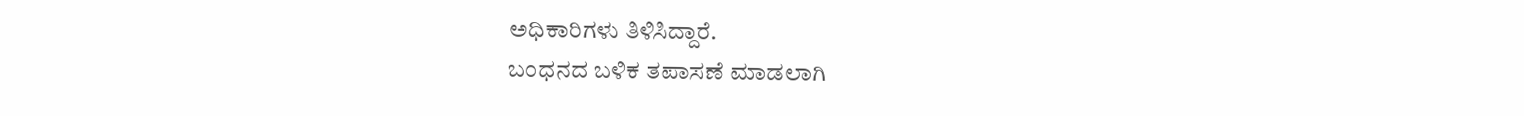ಅಧಿಕಾರಿಗಳು ತಿಳಿಸಿದ್ದಾರೆ.
ಬಂಧನದ ಬಳಿಕ ತಪಾಸಣೆ ಮಾಡಲಾಗಿ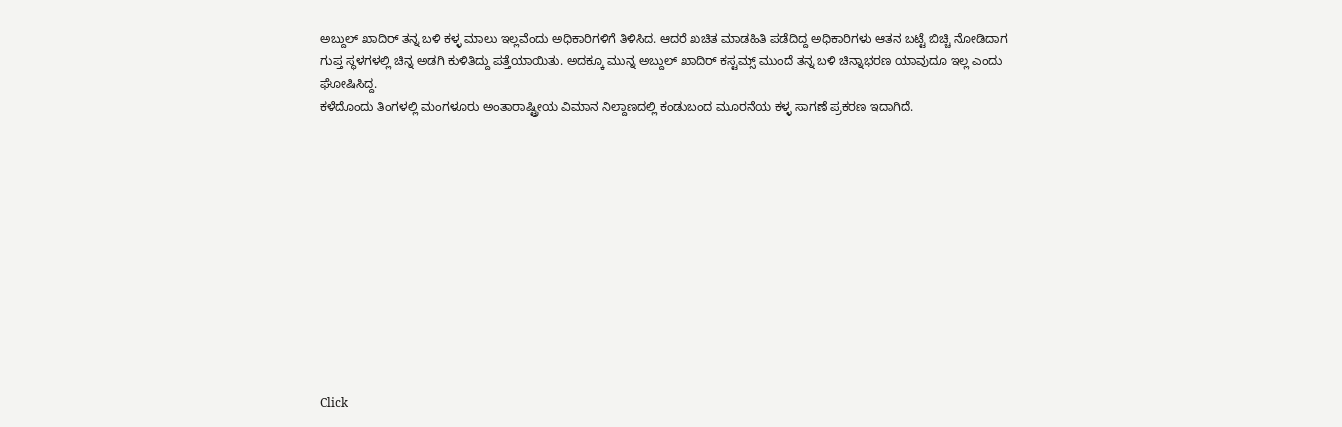ಅಬ್ದುಲ್ ಖಾದಿರ್ ತನ್ನ ಬಳಿ ಕಳ್ಳ ಮಾಲು ಇಲ್ಲವೆಂದು ಅಧಿಕಾರಿಗಳಿಗೆ ತಿಳಿಸಿದ. ಆದರೆ ಖಚಿತ ಮಾಡಹಿತಿ ಪಡೆದಿದ್ದ ಅಧಿಕಾರಿಗಳು ಆತನ ಬಟ್ಟೆ ಬಿಚ್ಚಿ ನೋಡಿದಾಗ ಗುಪ್ತ ಸ್ಥಳಗಳಲ್ಲಿ ಚಿನ್ನ ಅಡಗಿ ಕುಳಿತಿದ್ದು ಪತ್ತೆಯಾಯಿತು. ಅದಕ್ಕೂ ಮುನ್ನ ಅಬ್ದುಲ್ ಖಾದಿರ್ ಕಸ್ಟಮ್ಸ್ ಮುಂದೆ ತನ್ನ ಬಳಿ ಚಿನ್ನಾಭರಣ ಯಾವುದೂ ಇಲ್ಲ ಎಂದು ಘೋಷಿಸಿದ್ದ.
ಕಳೆದೊಂದು ತಿಂಗಳಲ್ಲಿ ಮಂಗಳೂರು ಅಂತಾರಾಷ್ಟ್ರೀಯ ವಿಮಾನ ನಿಲ್ದಾಣದಲ್ಲಿ ಕಂಡುಬಂದ ಮೂರನೆಯ ಕಳ್ಳ ಸಾಗಣೆ ಪ್ರಕರಣ ಇದಾಗಿದೆ.












Click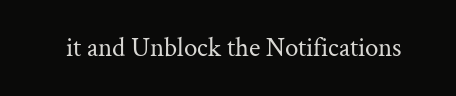it and Unblock the Notifications